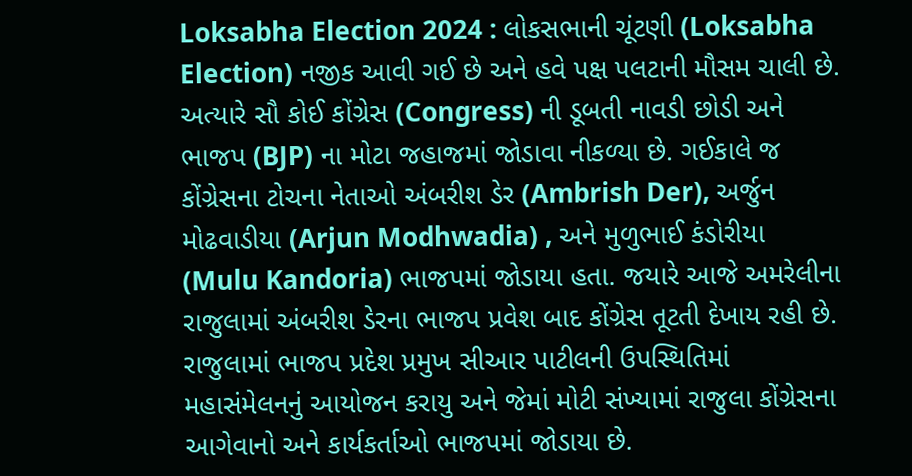Loksabha Election 2024 : લોકસભાની ચૂંટણી (Loksabha Election) નજીક આવી ગઈ છે અને હવે પક્ષ પલટાની મૌસમ ચાલી છે. અત્યારે સૌ કોઈ કોંગ્રેસ (Congress) ની ડૂબતી નાવડી છોડી અને ભાજપ (BJP) ના મોટા જહાજમાં જોડાવા નીકળ્યા છે. ગઈકાલે જ કોંગ્રેસના ટોચના નેતાઓ અંબરીશ ડેર (Ambrish Der), અર્જુન મોઢવાડીયા (Arjun Modhwadia) , અને મુળુભાઈ કંડોરીયા (Mulu Kandoria) ભાજપમાં જોડાયા હતા. જયારે આજે અમરેલીના રાજુલામાં અંબરીશ ડેરના ભાજપ પ્રવેશ બાદ કોંગ્રેસ તૂટતી દેખાય રહી છે. રાજુલામાં ભાજપ પ્રદેશ પ્રમુખ સીઆર પાટીલની ઉપસ્થિતિમાં મહાસંમેલનનું આયોજન કરાયુ અને જેમાં મોટી સંખ્યામાં રાજુલા કોંગ્રેસના આગેવાનો અને કાર્યકર્તાઓ ભાજપમાં જોડાયા છે.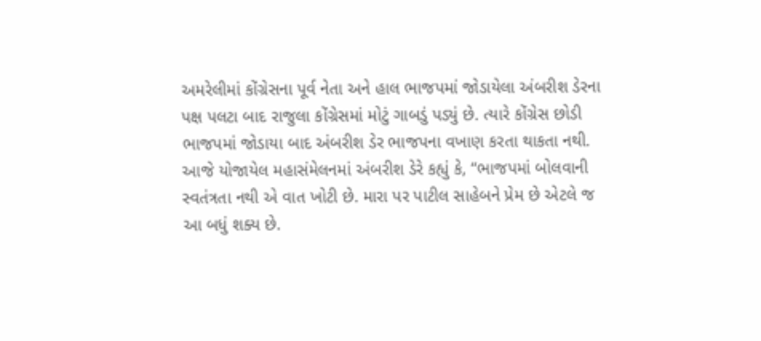અમરેલીમાં કોંગ્રેસના પૂર્વ નેતા અને હાલ ભાજપમાં જોડાયેલા અંબરીશ ડેરના પક્ષ પલટા બાદ રાજુલા કોંગ્રેસમાં મોટું ગાબડું પડ્યું છે. ત્યારે કોંગ્રેસ છોડી ભાજપમાં જોડાયા બાદ અંબરીશ ડેર ભાજપના વખાણ કરતા થાકતા નથી.
આજે યોજાયેલ મહાસંમેલનમાં અંબરીશ ડેરે કહ્યું કે, “ભાજપમાં બોલવાની સ્વતંત્રતા નથી એ વાત ખોટી છે. મારા પર પાટીલ સાહેબને પ્રેમ છે એટલે જ આ બધું શક્ય છે.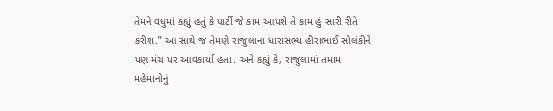તેમને વધુમાં કહ્યું હતું કે પાર્ટી જે કામ આપશે તે કામ હું સારી રીતે કરીશ.” આ સાથે જ તેમણે રાજુલાના ધારાસભ્ય હીરાભાઈ સોલંકીને પણ મંચ પર આવકાર્યા હતા. અને કહ્યું કે, રાજુલામાં તમામ મહેમાનોનું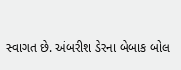સ્વાગત છે. અંબરીશ ડેરના બેબાક બોલ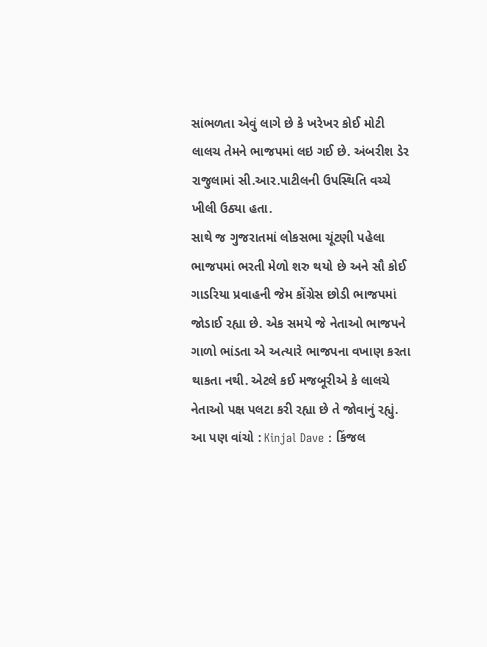સાંભળતા એવું લાગે છે કે ખરેખર કોઈ મોટી લાલચ તેમને ભાજપમાં લઇ ગઈ છે. અંબરીશ ડેર રાજુલામાં સી.આર.પાટીલની ઉપસ્થિતિ વચ્ચે ખીલી ઉઠ્યા હતા.
સાથે જ ગુજરાતમાં લોકસભા ચૂંટણી પહેલા ભાજપમાં ભરતી મેળો શરુ થયો છે અને સૌ કોઈ ગાડરિયા પ્રવાહની જેમ કોંગ્રેસ છોડી ભાજપમાં જોડાઈ રહ્યા છે. એક સમયે જે નેતાઓ ભાજપને ગાળો ભાંડતા એ અત્યારે ભાજપના વખાણ કરતા થાકતા નથી. એટલે કઈ મજબૂરીએ કે લાલચે નેતાઓ પક્ષ પલટા કરી રહ્યા છે તે જોવાનું રહ્યું.
આ પણ વાંચો : Kinjal Dave : કિંજલ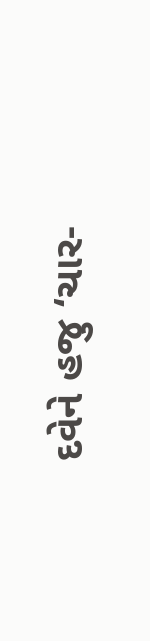દવેને હજુ ‘ચાર-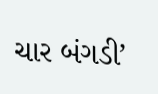ચાર બંગડી’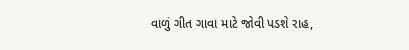વાળું ગીત ગાવા માટે જોવી પડશે રાહ,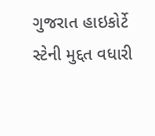ગુજરાત હાઇકોર્ટે સ્ટેની મુદ્દત વધારી